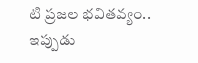టి ప్రజల భవితవ్యం.. ఇప్పుడు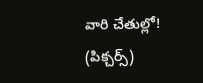వారి చేతుల్లో! (పిక్చర్స్)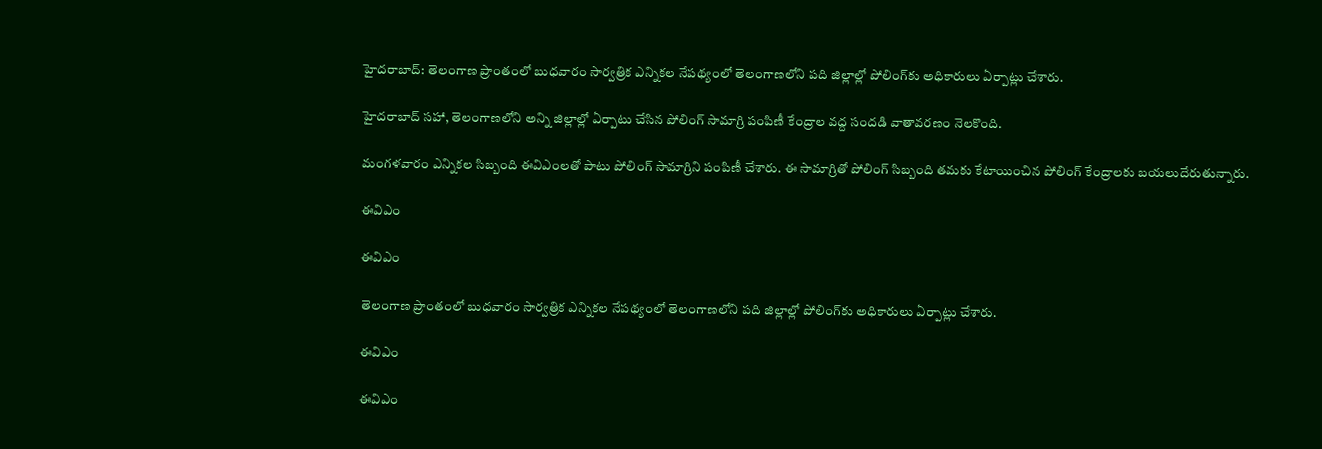హైదరాబాద్: తెలంగాణ ప్రాంతంలో బుధవారం సార్వత్రిక ఎన్నికల నేపథ్యంలో తెలంగాణలోని పది జిల్లాల్లో పోలింగ్‌కు అధికారులు ఏర్పాట్లు చేశారు.

హైదరాబాద్ సహా, తెలంగాణలోని అన్ని జిల్లాల్లో ఏర్పాటు చేసిన పోలింగ్ సామాగ్రి పంపిణీ కేంద్రాల వద్ద సందడి వాతావరణం నెలకొంది.

మంగళవారం ఎన్నికల సిబ్బంది ఈవిఎంలతో పాటు పోలింగ్ సామాగ్రిని పంపిణీ చేశారు. ఈ సామాగ్రితో పోలింగ్ సిబ్బంది తమకు కేటాయించిన పోలింగ్ కేంద్రాలకు బయలుదేరుతున్నారు.

ఈవిఎం

ఈవిఎం

తెలంగాణ ప్రాంతంలో బుధవారం సార్వత్రిక ఎన్నికల నేపథ్యంలో తెలంగాణలోని పది జిల్లాల్లో పోలింగ్‌కు అధికారులు ఏర్పాట్లు చేశారు.

ఈవిఎం

ఈవిఎం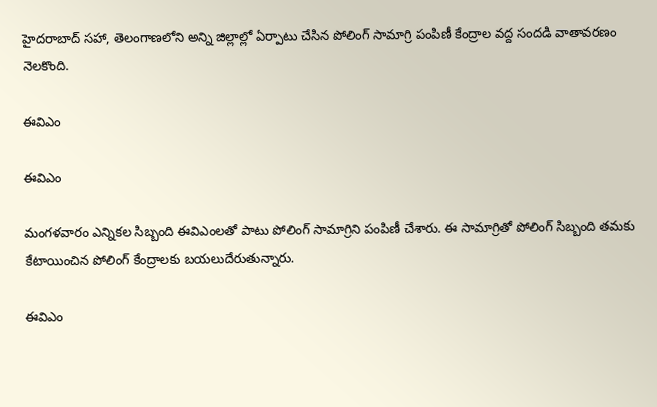హైదరాబాద్ సహా, తెలంగాణలోని అన్ని జిల్లాల్లో ఏర్పాటు చేసిన పోలింగ్ సామాగ్రి పంపిణీ కేంద్రాల వద్ద సందడి వాతావరణం నెలకొంది.

ఈవిఎం

ఈవిఎం

మంగళవారం ఎన్నికల సిబ్బంది ఈవిఎంలతో పాటు పోలింగ్ సామాగ్రిని పంపిణీ చేశారు. ఈ సామాగ్రితో పోలింగ్ సిబ్బంది తమకు కేటాయించిన పోలింగ్ కేంద్రాలకు బయలుదేరుతున్నారు.

ఈవిఎం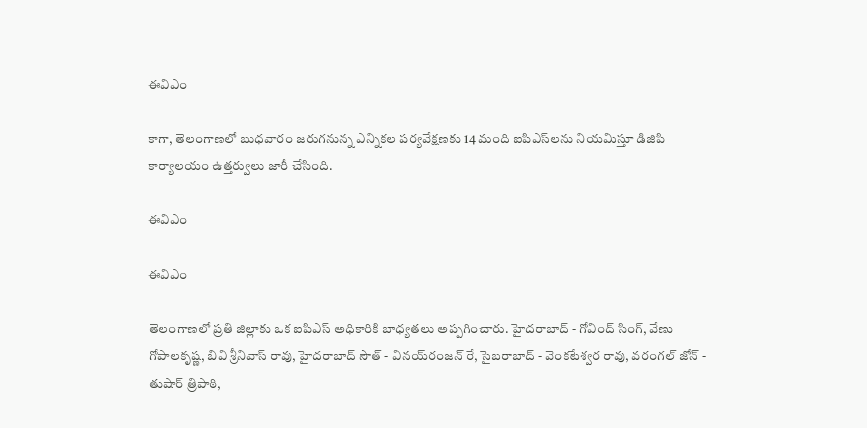ఈవిఎం

కాగా, తెలంగాణలో బుధవారం జరుగనున్న ఎన్నికల పర్యవేక్షణకు 14 మంది ఐపిఎస్‌లను నియమిస్తూ డిజిపి కార్యాలయం ఉత్తర్వులు జారీ చేసింది.

ఈవిఎం

ఈవిఎం

తెలంగాణలో ప్రతి జిల్లాకు ఒక ఐపిఎస్ అధికారికి బాధ్యతలు అప్పగించారు. హైదరాబాద్ - గోవింద్ సింగ్, వేణు గోపాలకృష్ణ, బివి శ్రీనివాస్ రావు, హైదరాబాద్ సౌత్ - వినయ్‌రంజన్ రే, సైబరాబాద్ - వెంకటేశ్వర రావు, వరంగల్ జోన్ - తుషార్ త్రిపాఠి,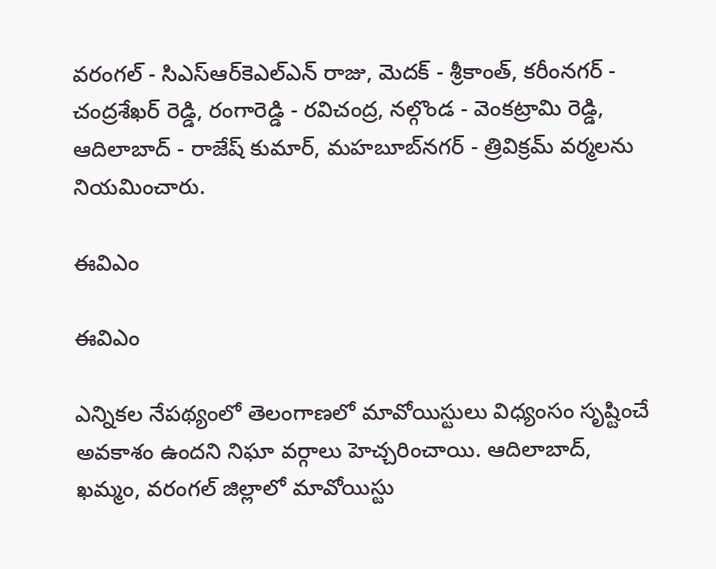వరంగల్ - సిఎస్ఆర్‌కెఎల్ఎన్ రాజు, మెదక్ - శ్రీకాంత్, కరీంనగర్ - చంద్రశేఖర్‌ రెడ్డి, రంగారెడ్డి - రవిచంద్ర, నల్గొండ - వెంకట్రామి రెడ్డి, ఆదిలాబాద్ - రాజేష్ కుమార్, మహబూబ్‌నగర్ - త్రివిక్రమ్ వర్మలను నియమించారు.

ఈవిఎం

ఈవిఎం

ఎన్నికల నేపథ్యంలో తెలంగాణలో మావోయిస్టులు విధ్యంసం సృష్టించే అవకాశం ఉందని నిఘా వర్గాలు హెచ్చరించాయి. ఆదిలాబాద్, ఖమ్మం, వరంగల్ జిల్లాలో మావోయిస్టు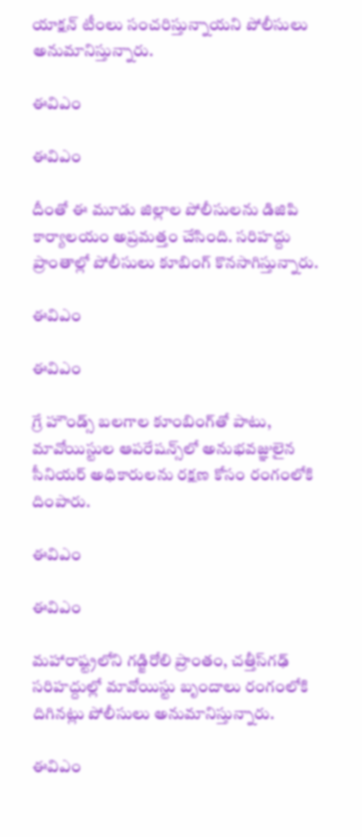యాక్షన్ టీంలు సంచరిస్తున్నాయని పోలీసులు అనుమానిస్తున్నారు.

ఈవిఎం

ఈవిఎం

దీంతో ఈ మూడు జిల్లాల పోలీసులను డిజిపి కార్యాలయం అప్రమత్తం చేసింది. సరిహద్దు ప్రాంతాల్లో పోలీసులు కూబింగ్ కొనసాగిస్తున్నారు.

ఈవిఎం

ఈవిఎం

గ్రే హౌండ్స్ బలగాల కూంబింగ్‌తో పాటు, మావోయిస్టుల ఆపరేషన్స్‌లో అనుభవజ్ఞులైన సీనియర్ అధికారులను రక్షణ కోసం రంగంలోకి దింపారు.

ఈవిఎం

ఈవిఎం

మహారాష్ట్రలోని గడ్జిరోలి ప్రాంతం, చత్తీస్‌గఢ్ సరిహద్దుల్లో మావోయిస్టు బృందాలు రంగంలోకి దిగినట్లు పోలీసులు అనుమానిస్తున్నారు.

ఈవిఎం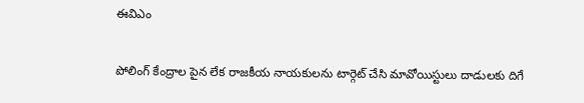ఈవిఎం

పోలింగ్ కేంద్రాల పైన లేక రాజకీయ నాయకులను టార్గెట్ చేసి మావోయిస్టులు దాడులకు దిగే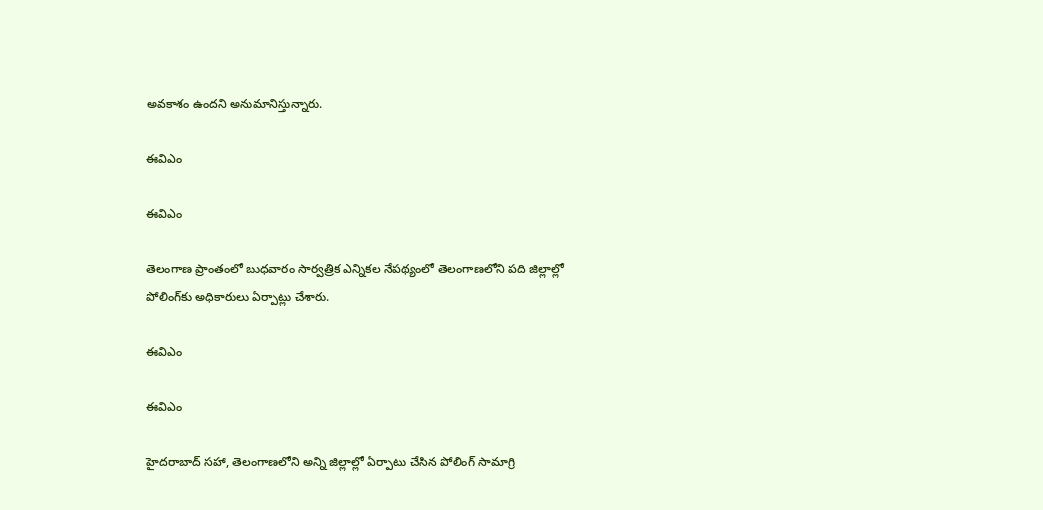అవకాశం ఉందని అనుమానిస్తున్నారు.

ఈవిఎం

ఈవిఎం

తెలంగాణ ప్రాంతంలో బుధవారం సార్వత్రిక ఎన్నికల నేపథ్యంలో తెలంగాణలోని పది జిల్లాల్లో పోలింగ్‌కు అధికారులు ఏర్పాట్లు చేశారు.

ఈవిఎం

ఈవిఎం

హైదరాబాద్ సహా, తెలంగాణలోని అన్ని జిల్లాల్లో ఏర్పాటు చేసిన పోలింగ్ సామాగ్రి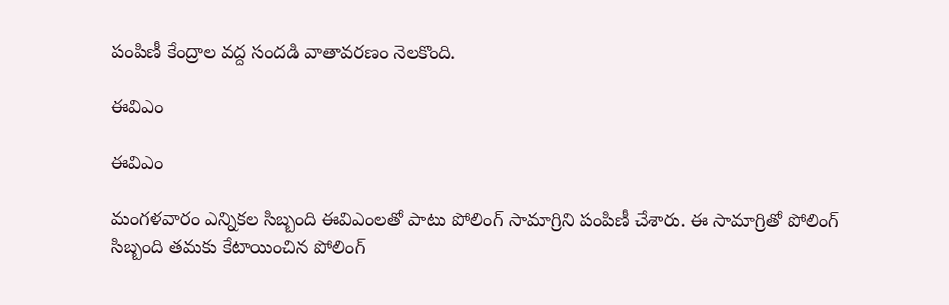పంపిణీ కేంద్రాల వద్ద సందడి వాతావరణం నెలకొంది.

ఈవిఎం

ఈవిఎం

మంగళవారం ఎన్నికల సిబ్బంది ఈవిఎంలతో పాటు పోలింగ్ సామాగ్రిని పంపిణీ చేశారు. ఈ సామాగ్రితో పోలింగ్ సిబ్బంది తమకు కేటాయించిన పోలింగ్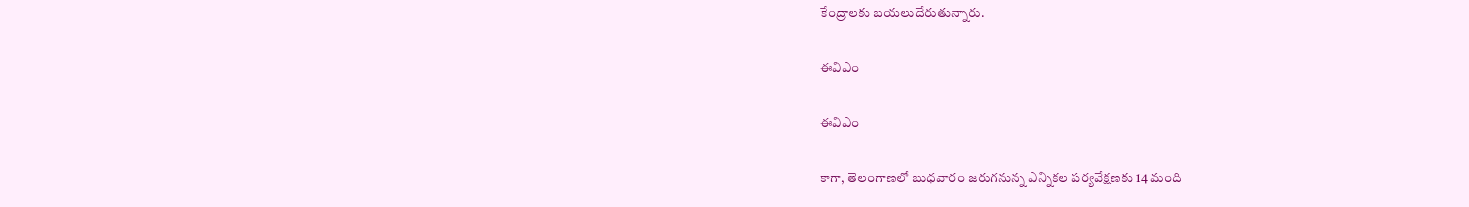కేంద్రాలకు బయలుదేరుతున్నారు.

ఈవిఎం

ఈవిఎం

కాగా, తెలంగాణలో బుధవారం జరుగనున్న ఎన్నికల పర్యవేక్షణకు 14 మంది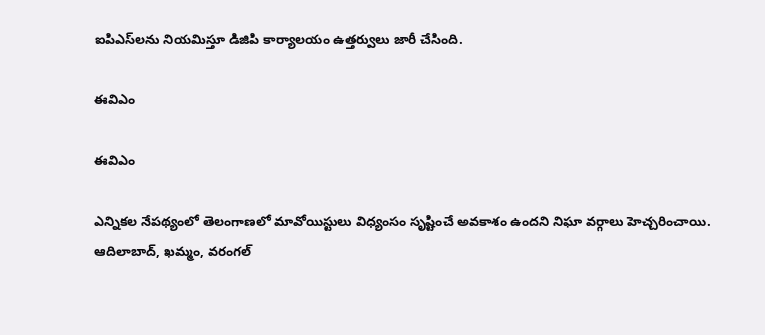ఐపిఎస్‌లను నియమిస్తూ డిజిపి కార్యాలయం ఉత్తర్వులు జారీ చేసింది.

ఈవిఎం

ఈవిఎం

ఎన్నికల నేపథ్యంలో తెలంగాణలో మావోయిస్టులు విధ్యంసం సృష్టించే అవకాశం ఉందని నిఘా వర్గాలు హెచ్చరించాయి. ఆదిలాబాద్, ఖమ్మం, వరంగల్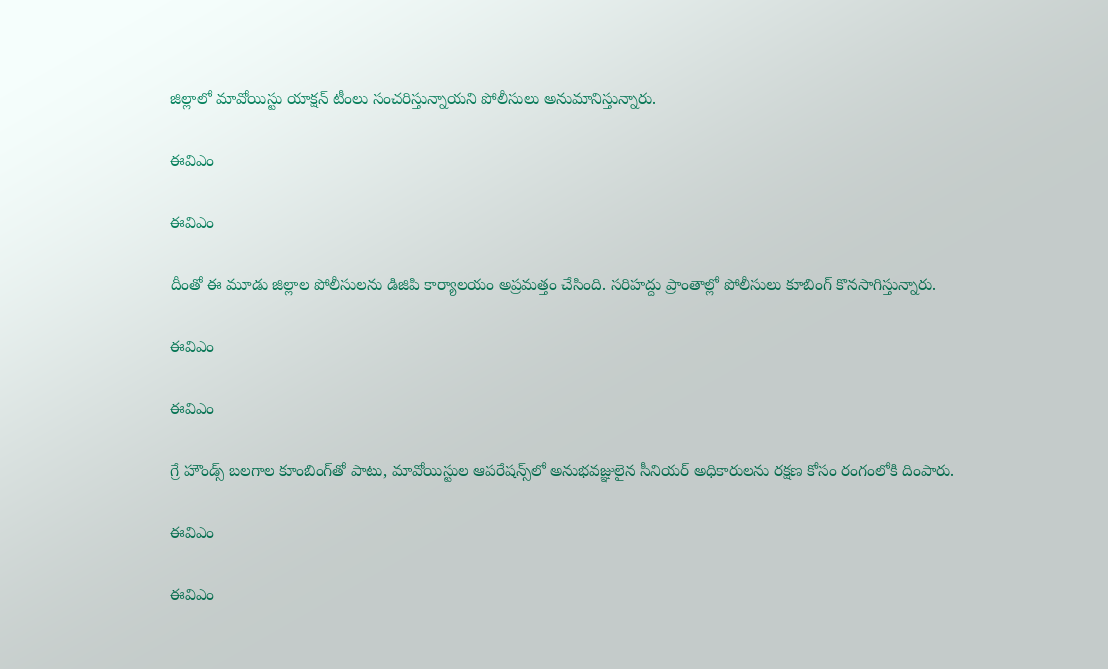జిల్లాలో మావోయిస్టు యాక్షన్ టీంలు సంచరిస్తున్నాయని పోలీసులు అనుమానిస్తున్నారు.

ఈవిఎం

ఈవిఎం

దీంతో ఈ మూడు జిల్లాల పోలీసులను డిజిపి కార్యాలయం అప్రమత్తం చేసింది. సరిహద్దు ప్రాంతాల్లో పోలీసులు కూబింగ్ కొనసాగిస్తున్నారు.

ఈవిఎం

ఈవిఎం

గ్రే హౌండ్స్ బలగాల కూంబింగ్‌తో పాటు, మావోయిస్టుల ఆపరేషన్స్‌లో అనుభవజ్ఞులైన సీనియర్ అధికారులను రక్షణ కోసం రంగంలోకి దింపారు.

ఈవిఎం

ఈవిఎం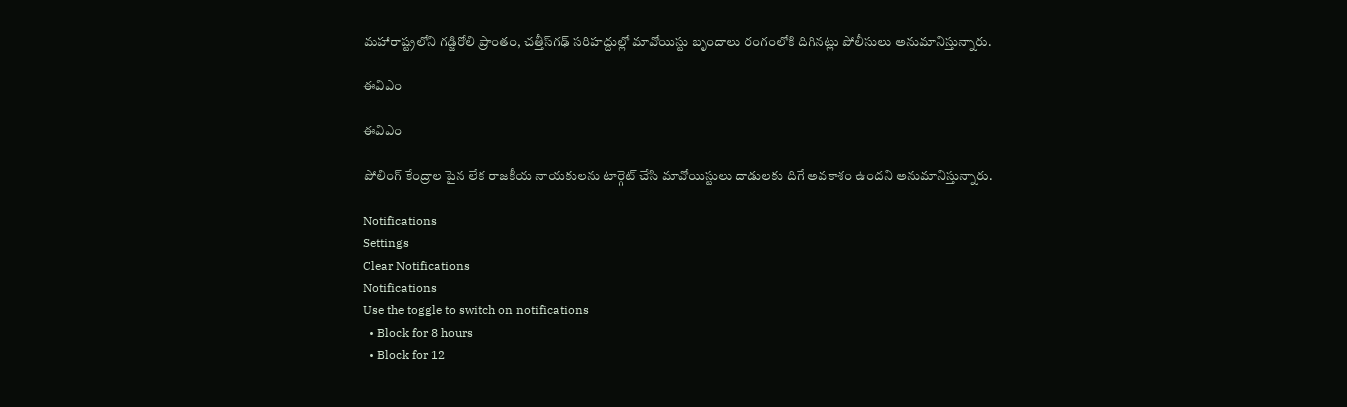మహారాష్ట్రలోని గడ్జిరోలి ప్రాంతం, చత్తీస్‌గఢ్ సరిహద్దుల్లో మావోయిస్టు బృందాలు రంగంలోకి దిగినట్లు పోలీసులు అనుమానిస్తున్నారు.

ఈవిఎం

ఈవిఎం

పోలింగ్ కేంద్రాల పైన లేక రాజకీయ నాయకులను టార్గెట్ చేసి మావోయిస్టులు దాడులకు దిగే అవకాశం ఉందని అనుమానిస్తున్నారు.

Notifications
Settings
Clear Notifications
Notifications
Use the toggle to switch on notifications
  • Block for 8 hours
  • Block for 12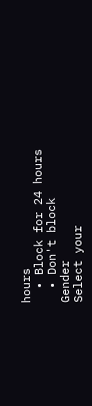hours
  • Block for 24 hours
  • Don't block
Gender
Select your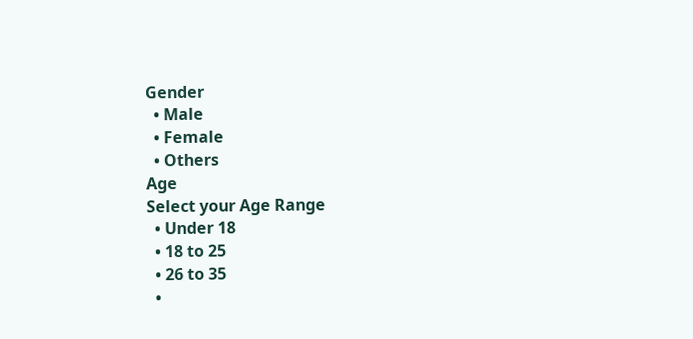Gender
  • Male
  • Female
  • Others
Age
Select your Age Range
  • Under 18
  • 18 to 25
  • 26 to 35
  •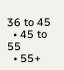36 to 45
  • 45 to 55
  • 55+